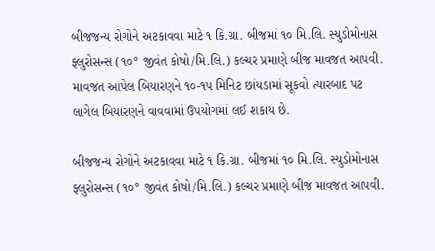બીજજન્ય રોગોને અટકાવવા માટે ૧ કિ.ગ્રા. બીજમાં ૧૦ મિ.લિ. સ્યુડોમોનાસ ફ્લુરોસન્સ (૧૦° જીવંત કોષો/મિ.લિ.) કલ્ચર પ્રમાણે બીજ માવજત આપવી. માવજત આપેલ બિયારણને ૧૦-૧૫ મિનિટ છાંયડામાં સૂકવો ત્યારબાદ પટ લાગેલ બિયારણને વાવવામાં ઉપયોગમાં લઈ શકાય છે.

બીજજન્ય રોગોને અટકાવવા માટે ૧ કિ.ગ્રા. બીજમાં ૧૦ મિ.લિ. સ્યુડોમોનાસ ફ્લુરોસન્સ (૧૦° જીવંત કોષો/મિ.લિ.) કલ્ચર પ્રમાણે બીજ માવજત આપવી.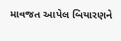માવજત આપેલ બિયારણને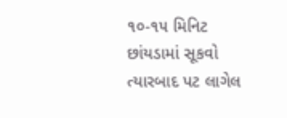૧૦-૧૫ મિનિટ છાંયડામાં સૂકવો ત્યારબાદ પટ લાગેલ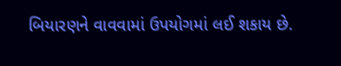બિયારણને વાવવામાં ઉપયોગમાં લઈ શકાય છે.